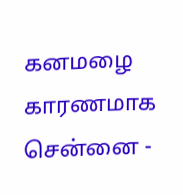கனமழை காரணமாக சென்னை -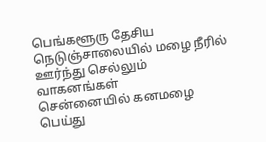பெங்களூரு தேசிய நெடுஞ்சாலையில் மழை நீரில் ஊர்ந்து செல்லும் வாகனங்கள்
சென்னையில் கனமழை பெய்து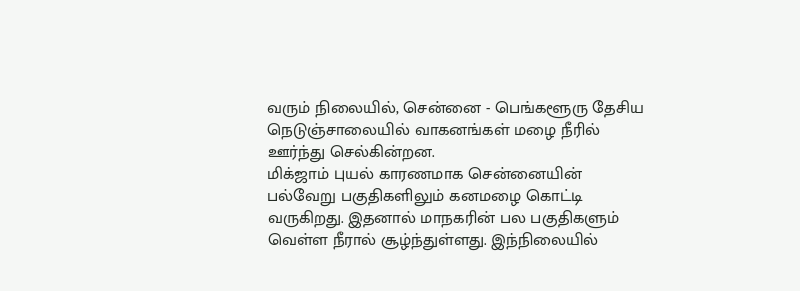வரும் நிலையில், சென்னை - பெங்களூரு தேசிய நெடுஞ்சாலையில் வாகனங்கள் மழை நீரில் ஊர்ந்து செல்கின்றன.
மிக்ஜாம் புயல் காரணமாக சென்னையின் பல்வேறு பகுதிகளிலும் கனமழை கொட்டி வருகிறது. இதனால் மாநகரின் பல பகுதிகளும் வெள்ள நீரால் சூழ்ந்துள்ளது. இந்நிலையில்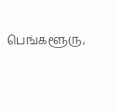பெங்களூரு,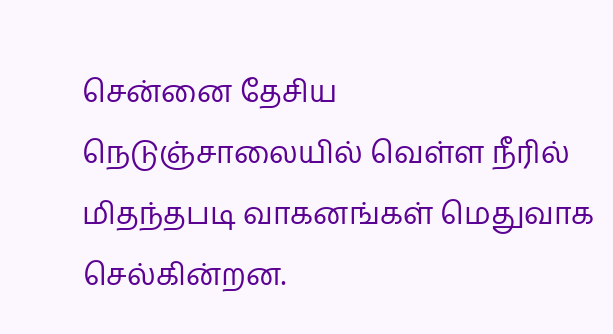சென்னை தேசிய நெடுஞ்சாலையில் வெள்ள நீரில் மிதந்தபடி வாகனங்கள் மெதுவாக செல்கின்றன.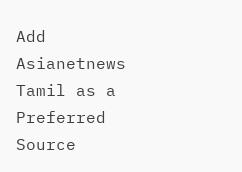Add Asianetnews Tamil as a Preferred Source